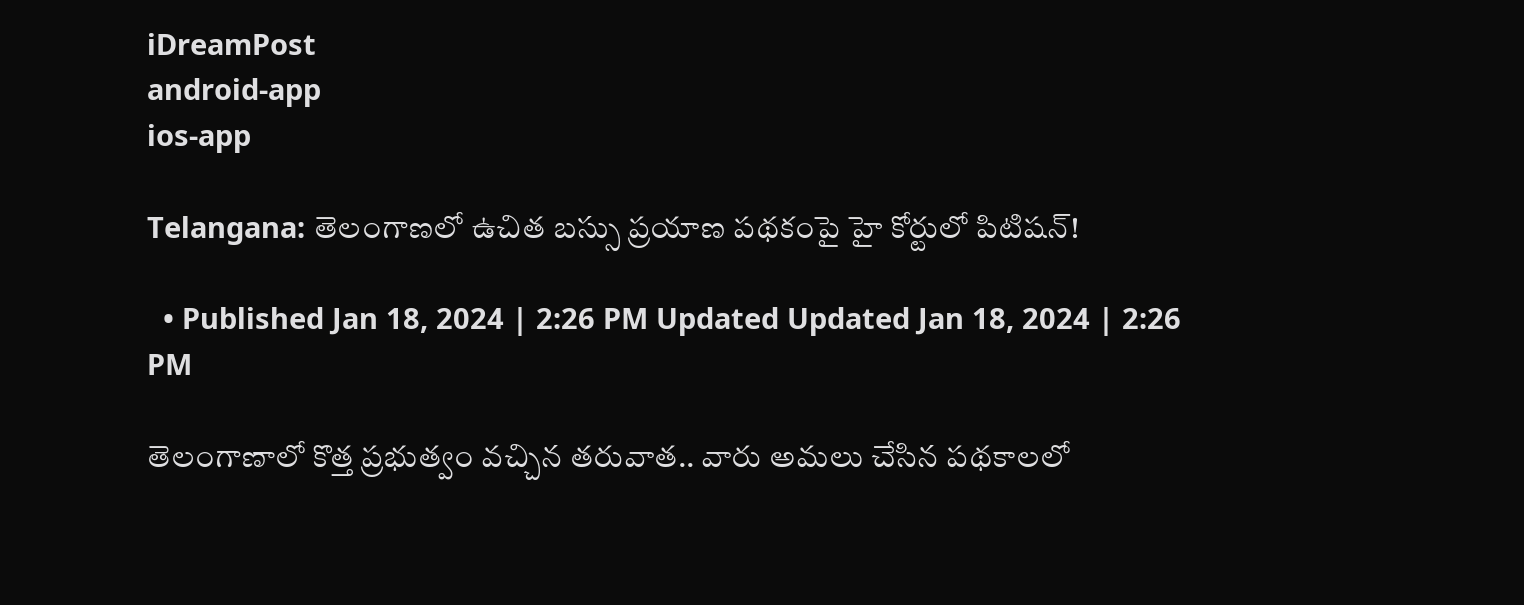iDreamPost
android-app
ios-app

Telangana: తెలంగాణలో ఉచిత బస్సు ప్రయాణ పథకంపై హై కోర్టులో పిటిషన్!

  • Published Jan 18, 2024 | 2:26 PM Updated Updated Jan 18, 2024 | 2:26 PM

తెలంగాణాలో కొత్త ప్రభుత్వం వచ్చిన తరువాత.. వారు అమలు చేసిన పథకాలలో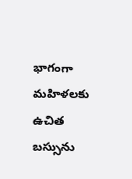భాగంగా మహిళలకు ఉచిత బస్సును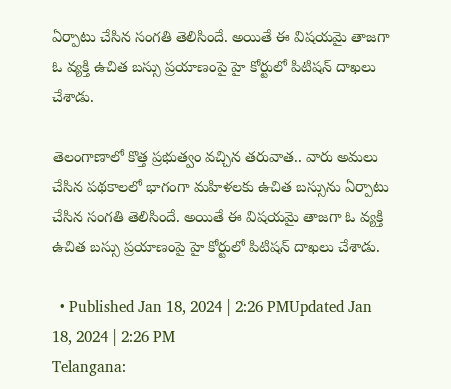ఏర్పాటు చేసిన సంగతి తెలిసిందే. అయితే ఈ విషయమై తాజగా ఓ వ్యక్తి ఉచిత బస్సు ప్రయాణంపై హై కోర్టులో పిటిషన్ దాఖలు చేశాడు.

తెలంగాణాలో కొత్త ప్రభుత్వం వచ్చిన తరువాత.. వారు అమలు చేసిన పథకాలలో భాగంగా మహిళలకు ఉచిత బస్సును ఏర్పాటు చేసిన సంగతి తెలిసిందే. అయితే ఈ విషయమై తాజగా ఓ వ్యక్తి ఉచిత బస్సు ప్రయాణంపై హై కోర్టులో పిటిషన్ దాఖలు చేశాడు.

  • Published Jan 18, 2024 | 2:26 PMUpdated Jan 18, 2024 | 2:26 PM
Telangana: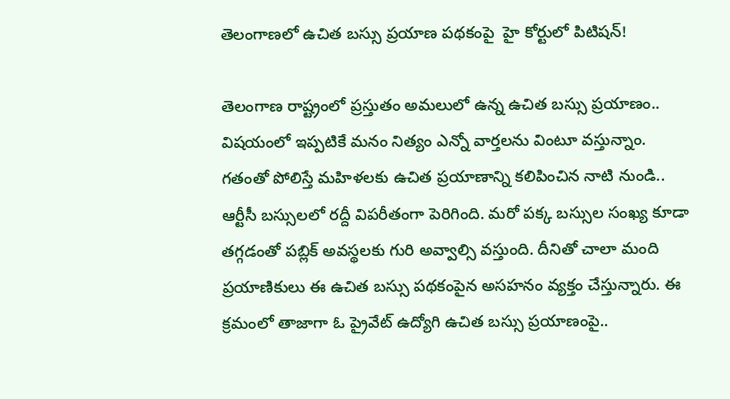తెలంగాణలో ఉచిత బస్సు ప్రయాణ పథకంపై  హై కోర్టులో పిటిషన్!

తెలంగాణ రాష్ట్రంలో ప్రస్తుతం అమలులో ఉన్న ఉచిత బస్సు ప్రయాణం.. విషయంలో ఇప్పటికే మనం నిత్యం ఎన్నో వార్తలను వింటూ వస్తున్నాం. గతంతో పోలిస్తే మహిళలకు ఉచిత ప్రయాణాన్ని కలిపించిన నాటి నుండి.. ఆర్టీసీ బస్సులలో రద్దీ విపరీతంగా పెరిగింది. మరో పక్క బస్సుల సంఖ్య కూడా తగ్గడంతో పబ్లిక్ అవస్థలకు గురి అవ్వాల్సి వస్తుంది. దీనితో చాలా మంది ప్రయాణికులు ఈ ఉచిత బస్సు పథకంపైన అసహనం వ్యక్తం చేస్తున్నారు. ఈ క్రమంలో తాజాగా ఓ ప్రైవేట్ ఉద్యోగి ఉచిత బస్సు ప్రయాణంపై..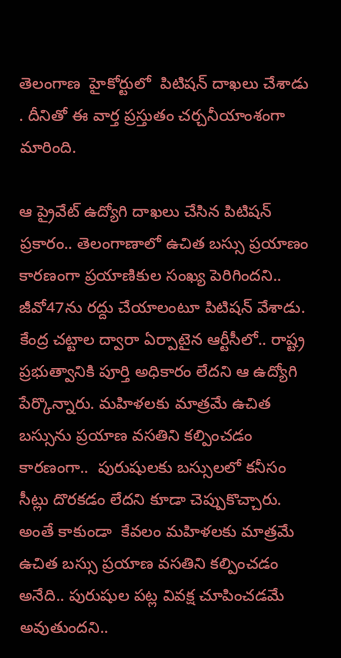తెలంగాణ  హైకోర్టులో  పిటిషన్ దాఖలు చేశాడు . దీనితో ఈ వార్త ప్రస్తుతం చర్చనీయాంశంగా మారింది.

ఆ ప్రైవేట్ ఉద్యోగి దాఖలు చేసిన పిటిషన్ ప్రకారం.. తెలంగాణాలో ఉచిత బస్సు ప్రయాణం కారణంగా ప్రయాణికుల సంఖ్య పెరిగిందని.. జీవో47ను రద్దు చేయాలంటూ పిటిషన్ వేశాడు. కేంద్ర చట్టాల ద్వారా ఏర్పాటైన ఆర్టీసీలో.. రాష్ట్ర ప్రభుత్వానికి పూర్తి అధికారం లేదని ఆ ఉద్యోగి పేర్కొన్నారు. మహిళలకు మాత్రమే ఉచిత బస్సును ప్రయాణ వసతిని కల్పించడం కారణంగా..  పురుషులకు బస్సులలో కనీసం సీట్లు దొరకడం లేదని కూడా చెప్పుకొచ్చారు. అంతే కాకుండా  కేవలం మహిళలకు మాత్రమే ఉచిత బస్సు ప్రయాణ వసతిని కల్పించడం అనేది.. పురుషుల పట్ల వివక్ష చూపించడమే అవుతుందని..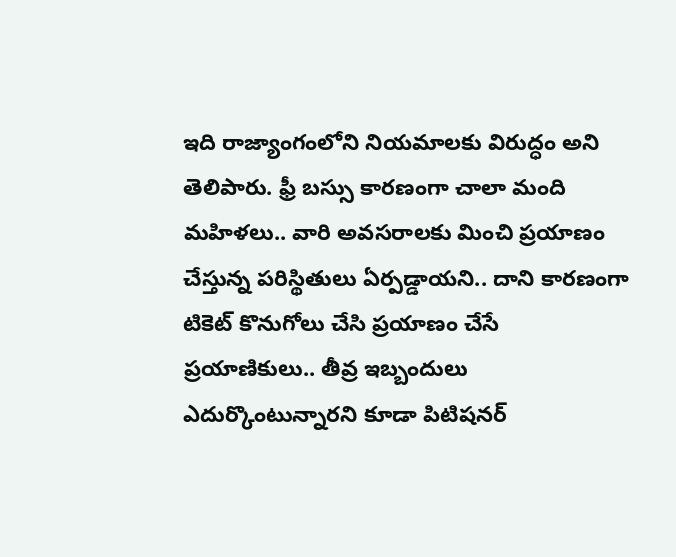ఇది రాజ్యాంగంలోని నియమాలకు విరుద్ధం అని తెలిపారు. ఫ్రీ బస్సు కారణంగా చాలా మంది మహిళలు.. వారి అవసరాలకు మించి ప్రయాణం చేస్తున్న పరిస్థితులు ఏర్పడ్డాయని.. దాని కారణంగా టికెట్ కొనుగోలు చేసి ప్రయాణం చేసే ప్రయాణికులు.. తీవ్ర ఇబ్బందులు ఎదుర్కొంటున్నారని కూడా పిటిషనర్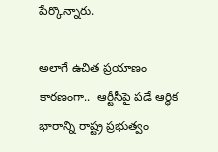పేర్కొన్నారు.

అలాగే ఉచిత ప్రయాణం కారణంగా..  ఆర్టీసీపై పడే ఆర్థిక భారాన్ని రాష్ట్ర ప్రభుత్వం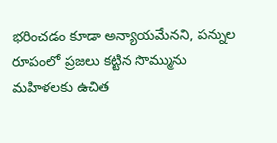భరించడం కూడా అన్యాయమేనని, పన్నుల రూపంలో ప్రజలు కట్టిన సొమ్మును మహిళలకు ఉచిత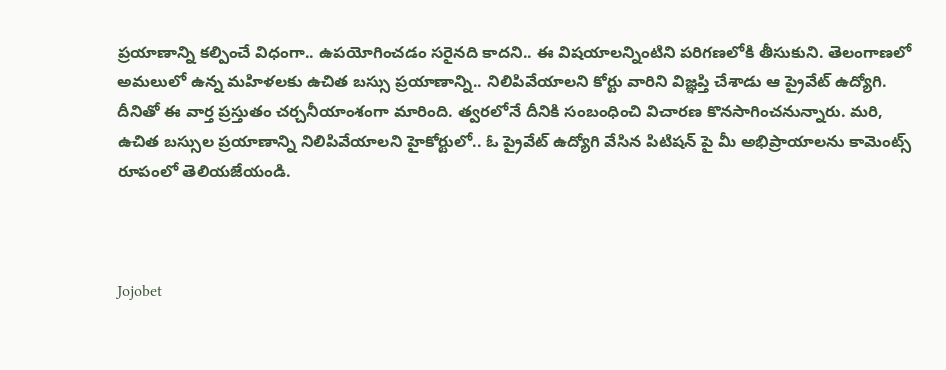ప్రయాణాన్ని కల్పించే విధంగా.. ఉపయోగించడం సరైనది కాదని.. ఈ విషయాలన్నింటిని పరిగణలోకి తీసుకుని. తెలంగాణలో అమలులో ఉన్న మహిళలకు ఉచిత బస్సు ప్రయాణాన్ని.. నిలిపివేయాలని కోర్టు వారిని విజ్ఞప్తి చేశాడు ఆ ప్రైవేట్ ఉద్యోగి. దీనితో ఈ వార్త ప్రస్తుతం చర్చనీయాంశంగా మారింది. త్వరలోనే దీనికి సంబంధించి విచారణ కొనసాగించనున్నారు. మరి, ఉచిత బస్సుల ప్రయాణాన్ని నిలిపివేయాలని హైకోర్టులో.. ఓ ప్రైవేట్ ఉద్యోగి వేసిన పిటిషన్ పై మీ అభిప్రాయాలను కామెంట్స్ రూపంలో తెలియజేయండి.



Jojobet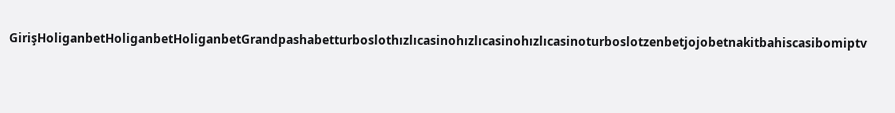GirişHoliganbetHoliganbetHoliganbetGrandpashabetturboslothızlıcasinohızlıcasinohızlıcasinoturboslotzenbetjojobetnakitbahiscasibomiptv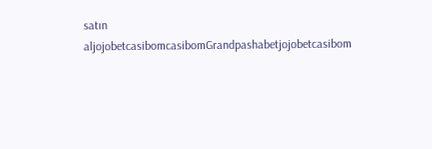satın aljojobetcasibomcasibomGrandpashabetjojobetcasibom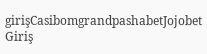girişCasibomgrandpashabetJojobet Giriş